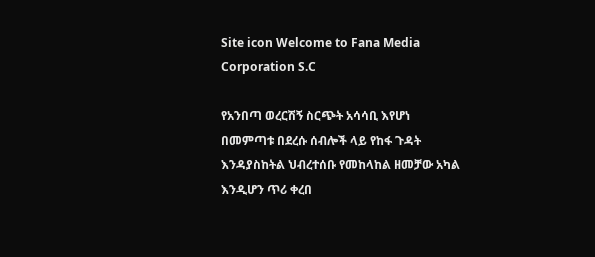Site icon Welcome to Fana Media Corporation S.C

የአንበጣ ወረርሽኝ ስርጭት አሳሳቢ እየሆነ በመምጣቱ በደረሱ ሰብሎች ላይ የከፋ ጉዳት እንዳያስከትል ህብረተሰቡ የመከላከል ዘመቻው አካል እንዲሆን ጥሪ ቀረበ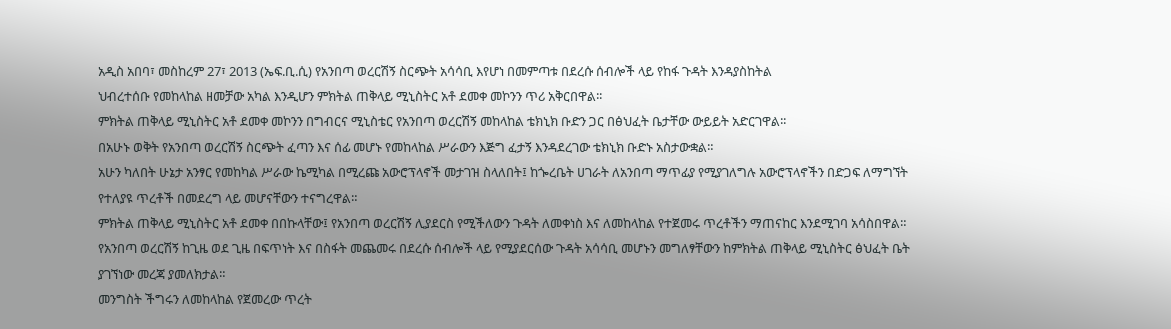አዲስ አበባ፣ መስከረም 27፣ 2013 (ኤፍ.ቢ.ሲ) የአንበጣ ወረርሽኝ ስርጭት አሳሳቢ እየሆነ በመምጣቱ በደረሱ ሰብሎች ላይ የከፋ ጉዳት እንዳያስከትል
ህብረተሰቡ የመከላከል ዘመቻው አካል እንዲሆን ምክትል ጠቅላይ ሚኒስትር አቶ ደመቀ መኮንን ጥሪ አቅርበዋል፡፡
ምክትል ጠቅላይ ሚኒስትር አቶ ደመቀ መኮንን በግብርና ሚኒስቴር የአንበጣ ወረርሽኝ መከላከል ቴክኒክ ቡድን ጋር በፅህፈት ቤታቸው ውይይት አድርገዋል፡፡
በአሁኑ ወቅት የአንበጣ ወረርሽኝ ስርጭት ፈጣን እና ሰፊ መሆኑ የመከላከል ሥራውን እጅግ ፈታኝ እንዳደረገው ቴክኒክ ቡድኑ አስታውቋል።
አሁን ካለበት ሁኔታ አንፃር የመከካል ሥራው ኬሚካል በሚረጩ አውሮፕላኖች መታገዝ ስላለበት፤ ከጐረቤት ሀገራት ለአንበጣ ማጥፊያ የሚያገለግሉ አውሮፕላኖችን በድጋፍ ለማግኘት የተለያዩ ጥረቶች በመደረግ ላይ መሆናቸውን ተናግረዋል።
ምክትል ጠቅላይ ሚኒስትር አቶ ደመቀ በበኩላቸው፤ የአንበጣ ወረርሽኝ ሊያደርስ የሚችለውን ጉዳት ለመቀነስ እና ለመከላከል የተጀመሩ ጥረቶችን ማጠናከር እንደሚገባ አሳስበዋል።
የአንበጣ ወረርሽኝ ከጊዜ ወደ ጊዜ በፍጥነት እና በስፋት መጨመሩ በደረሱ ሰብሎች ላይ የሚያደርሰው ጉዳት አሳሳቢ መሆኑን መግለፃቸውን ከምክትል ጠቅላይ ሚኒስትር ፅህፈት ቤት ያገኘነው መረጃ ያመለክታል።
መንግስት ችግሩን ለመከላከል የጀመረው ጥረት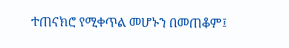ተጠናክሮ የሚቀጥል መሆኑን በመጠቆም፤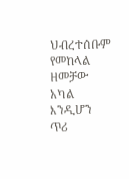ህብረተሰቡም የመከላል ዘመቻው አካል እንዲሆን ጥሪ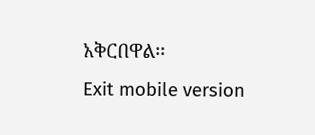አቅርበዋል፡፡
Exit mobile version